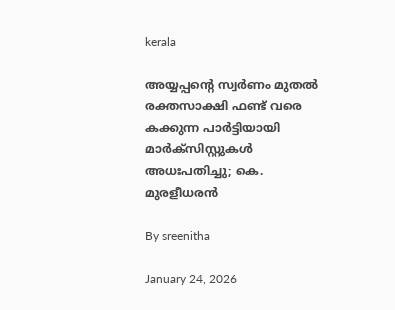kerala

അയ്യപ്പന്റെ സ്വര്‍ണം മുതല്‍ രക്തസാക്ഷി ഫണ്ട് വരെ കക്കുന്ന പാര്‍ട്ടിയായി മാര്‍ക്‌സിസ്റ്റുകള്‍ അധഃപതിച്ചു; കെ. മുരളീധരന്‍

By sreenitha

January 24, 2026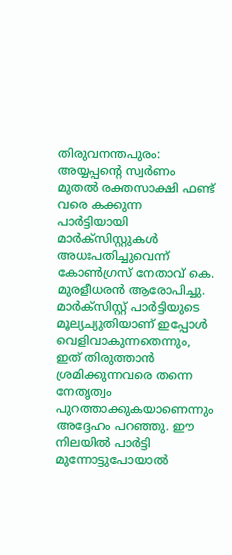തിരുവനന്തപുരം: അയ്യപ്പന്റെ സ്വര്‍ണം മുതല്‍ രക്തസാക്ഷി ഫണ്ട് വരെ കക്കുന്ന പാര്‍ട്ടിയായി മാര്‍ക്‌സിസ്റ്റുകള്‍ അധഃപതിച്ചുവെന്ന് കോണ്‍ഗ്രസ് നേതാവ് കെ. മുരളീധരന്‍ ആരോപിച്ചു. മാര്‍ക്‌സിസ്റ്റ് പാര്‍ട്ടിയുടെ മൂല്യച്യുതിയാണ് ഇപ്പോള്‍ വെളിവാകുന്നതെന്നും, ഇത് തിരുത്താന്‍ ശ്രമിക്കുന്നവരെ തന്നെ നേതൃത്വം പുറത്താക്കുകയാണെന്നും അദ്ദേഹം പറഞ്ഞു. ഈ നിലയില്‍ പാര്‍ട്ടി മുന്നോട്ടുപോയാല്‍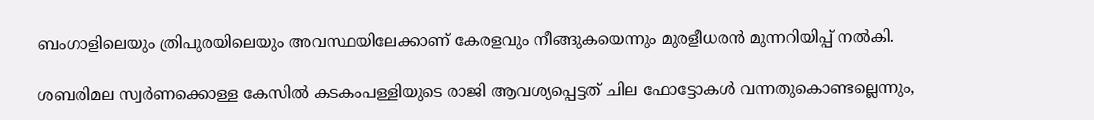ബംഗാളിലെയും ത്രിപുരയിലെയും അവസ്ഥയിലേക്കാണ് കേരളവും നീങ്ങുകയെന്നും മുരളീധരന്‍ മുന്നറിയിപ്പ് നല്‍കി.

ശബരിമല സ്വര്‍ണക്കൊള്ള കേസില്‍ കടകംപള്ളിയുടെ രാജി ആവശ്യപ്പെട്ടത് ചില ഫോട്ടോകള്‍ വന്നതുകൊണ്ടല്ലെന്നും,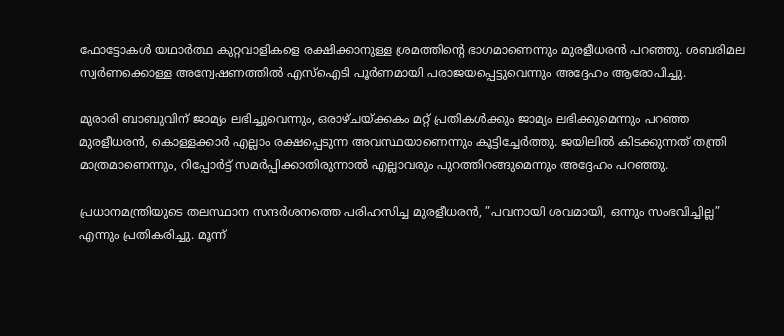ഫോട്ടോകള്‍ യഥാര്‍ത്ഥ കുറ്റവാളികളെ രക്ഷിക്കാനുള്ള ശ്രമത്തിന്റെ ഭാഗമാണെന്നും മുരളീധരന്‍ പറഞ്ഞു. ശബരിമല സ്വര്‍ണക്കൊള്ള അന്വേഷണത്തില്‍ എസ്‌ഐടി പൂര്‍ണമായി പരാജയപ്പെട്ടുവെന്നും അദ്ദേഹം ആരോപിച്ചു.

മുരാരി ബാബുവിന് ജാമ്യം ലഭിച്ചുവെന്നും, ഒരാഴ്ചയ്ക്കകം മറ്റ് പ്രതികള്‍ക്കും ജാമ്യം ലഭിക്കുമെന്നും പറഞ്ഞ മുരളീധരന്‍, കൊള്ളക്കാര്‍ എല്ലാം രക്ഷപ്പെടുന്ന അവസ്ഥയാണെന്നും കൂട്ടിച്ചേര്‍ത്തു. ജയിലില്‍ കിടക്കുന്നത് തന്ത്രി മാത്രമാണെന്നും, റിപ്പോര്‍ട്ട് സമര്‍പ്പിക്കാതിരുന്നാല്‍ എല്ലാവരും പുറത്തിറങ്ങുമെന്നും അദ്ദേഹം പറഞ്ഞു.

പ്രധാനമന്ത്രിയുടെ തലസ്ഥാന സന്ദര്‍ശനത്തെ പരിഹസിച്ച മുരളീധരന്‍, ”പവനായി ശവമായി, ഒന്നും സംഭവിച്ചില്ല” എന്നും പ്രതികരിച്ചു. മൂന്ന്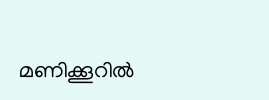മണിക്കൂറില്‍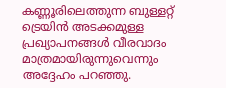കണ്ണൂരിലെത്തുന്ന ബുള്ളറ്റ് ട്രെയിന്‍ അടക്കമുള്ള പ്രഖ്യാപനങ്ങള്‍ വീരവാദം മാത്രമായിരുന്നുവെന്നും അദ്ദേഹം പറഞ്ഞു.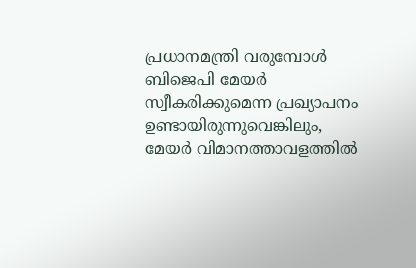പ്രധാനമന്ത്രി വരുമ്പോള്‍ ബിജെപി മേയര്‍ സ്വീകരിക്കുമെന്ന പ്രഖ്യാപനം ഉണ്ടായിരുന്നുവെങ്കിലും, മേയര്‍ വിമാനത്താവളത്തില്‍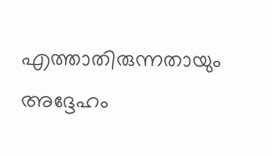എത്താതിരുന്നതായും അദ്ദേഹം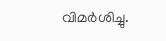വിമര്‍ശിച്ചു.